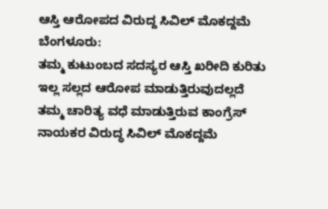ಆಸ್ತಿ ಆರೋಪದ ವಿರುದ್ದ ಸಿವಿಲ್ ಮೊಕದ್ದಮೆ
ಬೆಂಗಳೂರು:
ತಮ್ಮ ಕುಟುಂಬದ ಸದಸ್ಯರ ಆಸ್ತಿ ಖರೀದಿ ಕುರಿತು ಇಲ್ಲ ಸಲ್ಲದ ಆರೋಪ ಮಾಡುತ್ತಿರುವುದಲ್ಲದೆ
ತಮ್ಮ ಚಾರಿತ್ಯ ವಧೆ ಮಾಡುತ್ತಿರುವ ಕಾಂಗ್ರೆಸ್ ನಾಯಕರ ವಿರುದ್ಧ ಸಿವಿಲ್ ಮೊಕದ್ದಮೆ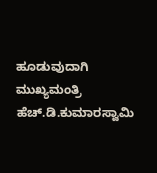ಹೂಡುವುದಾಗಿ ಮುಖ್ಯಮಂತ್ರಿ ಹೆಚ್.ಡಿ.ಕುಮಾರಸ್ವಾಮಿ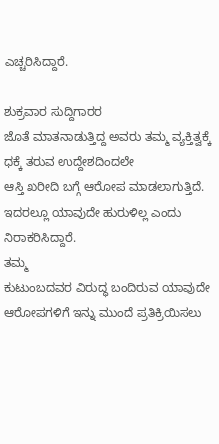ಎಚ್ಚರಿಸಿದ್ದಾರೆ.

ಶುಕ್ರವಾರ ಸುದ್ದಿಗಾರರ
ಜೊತೆ ಮಾತನಾಡುತ್ತಿದ್ದ ಅವರು ತಮ್ಮ ವ್ಯಕ್ತಿತ್ವಕ್ಕೆ ಧಕ್ಕೆ ತರುವ ಉದ್ದೇಶದಿಂದಲೇ
ಆಸ್ತಿ ಖರೀದಿ ಬಗ್ಗೆ ಆರೋಪ ಮಾಡಲಾಗುತ್ತಿದೆ. ಇದರಲ್ಲೂ ಯಾವುದೇ ಹುರುಳಿಲ್ಲ ಎಂದು
ನಿರಾಕರಿಸಿದ್ದಾರೆ.
ತಮ್ಮ
ಕುಟುಂಬದವರ ವಿರುದ್ಧ ಬಂದಿರುವ ಯಾವುದೇ ಆರೋಪಗಳಿಗೆ ಇನ್ನು ಮುಂದೆ ಪ್ರತಿಕ್ರಿಯಿಸಲು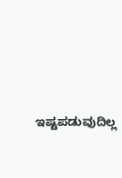ಇಷ್ಟಪಡುವುದಿಲ್ಲ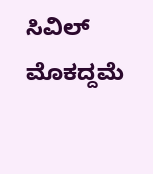ಸಿವಿಲ್ ಮೊಕದ್ದಮೆ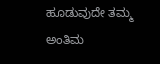ಹೂಡುವುದೇ ತಮ್ಮ ಅಂತಿಮ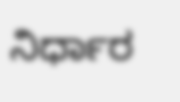ನಿರ್ಧಾರ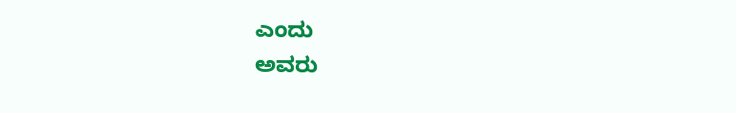ಎಂದು
ಅವರು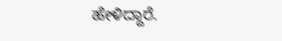ಹೇಳಿದ್ದಾರೆ.